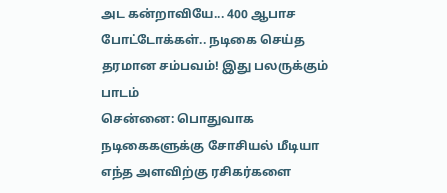அட கன்றாவியே... 400 ஆபாச போட்டோக்கள்.. நடிகை செய்த தரமான சம்பவம்! இது பலருக்கும் பாடம்
சென்னை: பொதுவாக நடிகைகளுக்கு சோசியல் மீடியா எந்த அளவிற்கு ரசிகர்களை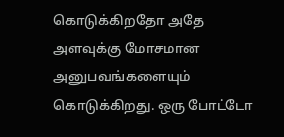கொடுக்கிறதோ அதே அளவுக்கு மோசமான அனுபவங்களையும் கொடுக்கிறது. ஒரு போட்டோ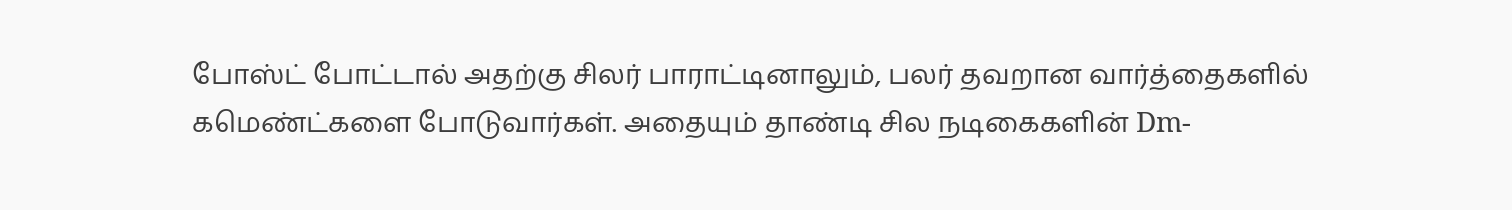போஸ்ட் போட்டால் அதற்கு சிலர் பாராட்டினாலும், பலர் தவறான வார்த்தைகளில் கமெண்ட்களை போடுவார்கள். அதையும் தாண்டி சில நடிகைகளின் Dm-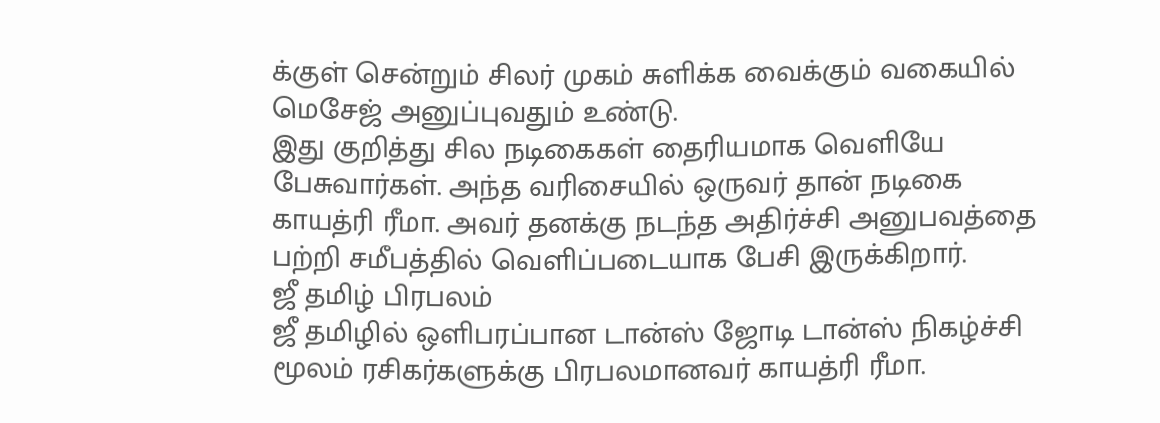க்குள் சென்றும் சிலர் முகம் சுளிக்க வைக்கும் வகையில் மெசேஜ் அனுப்புவதும் உண்டு.
இது குறித்து சில நடிகைகள் தைரியமாக வெளியே பேசுவார்கள். அந்த வரிசையில் ஒருவர் தான் நடிகை காயத்ரி ரீமா. அவர் தனக்கு நடந்த அதிர்ச்சி அனுபவத்தை பற்றி சமீபத்தில் வெளிப்படையாக பேசி இருக்கிறார்.
ஜீ தமிழ் பிரபலம்
ஜீ தமிழில் ஒளிபரப்பான டான்ஸ் ஜோடி டான்ஸ் நிகழ்ச்சி மூலம் ரசிகர்களுக்கு பிரபலமானவர் காயத்ரி ரீமா.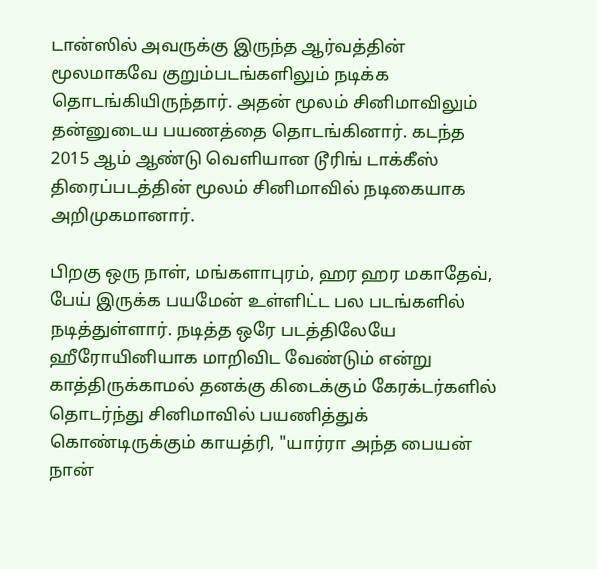டான்ஸில் அவருக்கு இருந்த ஆர்வத்தின் மூலமாகவே குறும்படங்களிலும் நடிக்க தொடங்கியிருந்தார். அதன் மூலம் சினிமாவிலும் தன்னுடைய பயணத்தை தொடங்கினார். கடந்த 2015 ஆம் ஆண்டு வெளியான டூரிங் டாக்கீஸ் திரைப்படத்தின் மூலம் சினிமாவில் நடிகையாக அறிமுகமானார்.

பிறகு ஒரு நாள், மங்களாபுரம், ஹர ஹர மகாதேவ், பேய் இருக்க பயமேன் உள்ளிட்ட பல படங்களில் நடித்துள்ளார். நடித்த ஒரே படத்திலேயே ஹீரோயினியாக மாறிவிட வேண்டும் என்று காத்திருக்காமல் தனக்கு கிடைக்கும் கேரக்டர்களில் தொடர்ந்து சினிமாவில் பயணித்துக் கொண்டிருக்கும் காயத்ரி, "யார்ரா அந்த பையன் நான்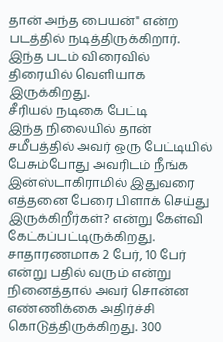தான் அந்த பையன்" என்ற படத்தில் நடித்திருக்கிறார். இந்த படம் விரைவில் திரையில் வெளியாக இருக்கிறது.
சீரியல் நடிகை பேட்டி
இந்த நிலையில் தான் சமீபத்தில் அவர் ஒரு பேட்டியில் பேசும்போது அவரிடம் நீங்க இன்ஸ்டாகிராமில் இதுவரை எத்தனை பேரை பிளாக் செய்து இருக்கிறீர்கள்? என்று கேள்வி கேட்கப்பட்டிருக்கிறது. சாதாரணமாக 2 பேர், 10 பேர் என்று பதில் வரும் என்று நினைத்தால் அவர் சொன்ன எண்ணிக்கை அதிர்ச்சி கொடுத்திருக்கிறது. 300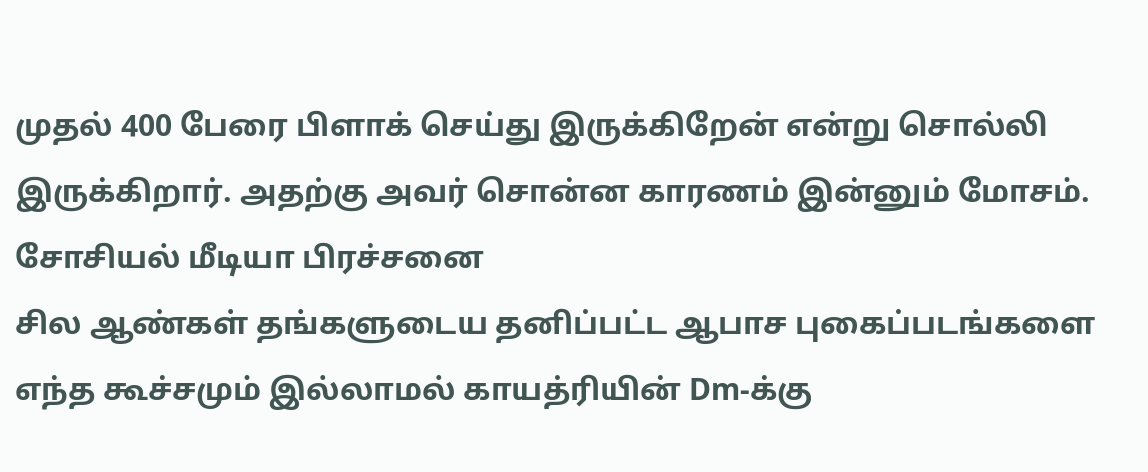முதல் 400 பேரை பிளாக் செய்து இருக்கிறேன் என்று சொல்லி இருக்கிறார். அதற்கு அவர் சொன்ன காரணம் இன்னும் மோசம்.
சோசியல் மீடியா பிரச்சனை
சில ஆண்கள் தங்களுடைய தனிப்பட்ட ஆபாச புகைப்படங்களை எந்த கூச்சமும் இல்லாமல் காயத்ரியின் Dm-க்கு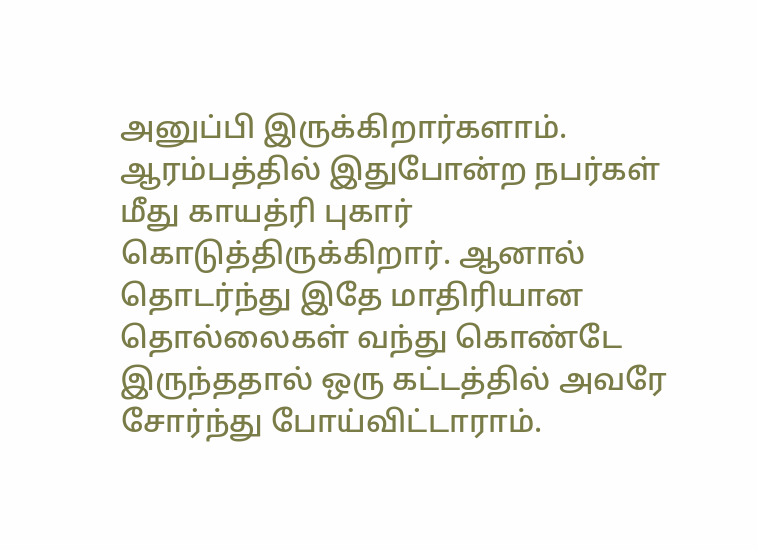அனுப்பி இருக்கிறார்களாம். ஆரம்பத்தில் இதுபோன்ற நபர்கள் மீது காயத்ரி புகார் கொடுத்திருக்கிறார். ஆனால் தொடர்ந்து இதே மாதிரியான தொல்லைகள் வந்து கொண்டே இருந்ததால் ஒரு கட்டத்தில் அவரே சோர்ந்து போய்விட்டாராம்.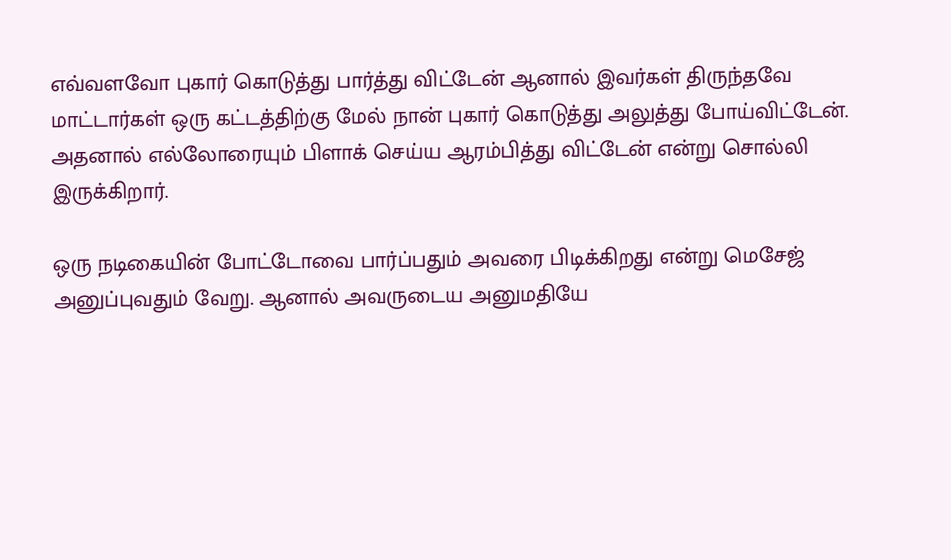எவ்வளவோ புகார் கொடுத்து பார்த்து விட்டேன் ஆனால் இவர்கள் திருந்தவே மாட்டார்கள் ஒரு கட்டத்திற்கு மேல் நான் புகார் கொடுத்து அலுத்து போய்விட்டேன். அதனால் எல்லோரையும் பிளாக் செய்ய ஆரம்பித்து விட்டேன் என்று சொல்லி இருக்கிறார்.

ஒரு நடிகையின் போட்டோவை பார்ப்பதும் அவரை பிடிக்கிறது என்று மெசேஜ் அனுப்புவதும் வேறு. ஆனால் அவருடைய அனுமதியே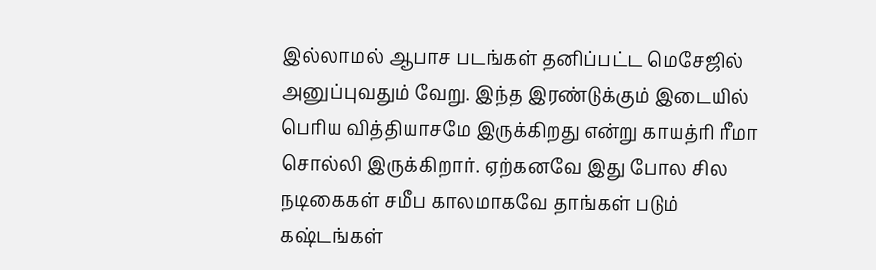இல்லாமல் ஆபாச படங்கள் தனிப்பட்ட மெசேஜில் அனுப்புவதும் வேறு. இந்த இரண்டுக்கும் இடையில் பெரிய வித்தியாசமே இருக்கிறது என்று காயத்ரி ரீமா சொல்லி இருக்கிறார். ஏற்கனவே இது போல சில நடிகைகள் சமீப காலமாகவே தாங்கள் படும் கஷ்டங்கள்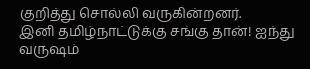குறித்து சொல்லி வருகின்றனர்.
இனி தமிழ்நாட்டுக்கு சங்கு தான்! ஐந்து வருஷம்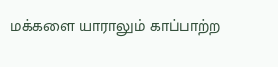மக்களை யாராலும் காப்பாற்ற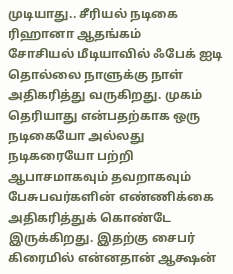முடியாது.. சீரியல் நடிகை ரிஹானா ஆதங்கம்
சோசியல் மீடியாவில் ஃபேக் ஐடி தொல்லை நாளுக்கு நாள் அதிகரித்து வருகிறது. முகம் தெரியாது என்பதற்காக ஒரு நடிகையோ அல்லது நடிகரையோ பற்றி ஆபாசமாகவும் தவறாகவும் பேசுபவர்களின் எண்ணிக்கை அதிகரித்துக் கொண்டே இருக்கிறது. இதற்கு சைபர் கிரைமில் என்னதான் ஆக்ஷன்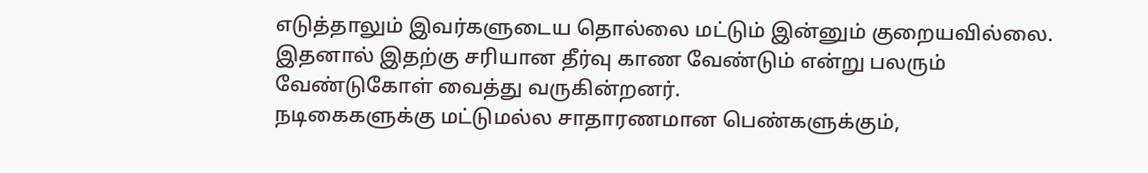எடுத்தாலும் இவர்களுடைய தொல்லை மட்டும் இன்னும் குறையவில்லை. இதனால் இதற்கு சரியான தீர்வு காண வேண்டும் என்று பலரும் வேண்டுகோள் வைத்து வருகின்றனர்.
நடிகைகளுக்கு மட்டுமல்ல சாதாரணமான பெண்களுக்கும்,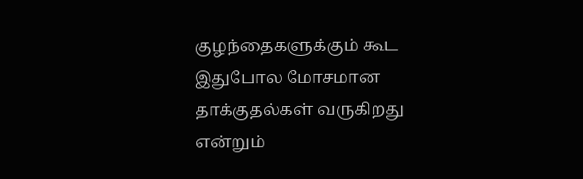குழந்தைகளுக்கும் கூட இதுபோல மோசமான தாக்குதல்கள் வருகிறது என்றும்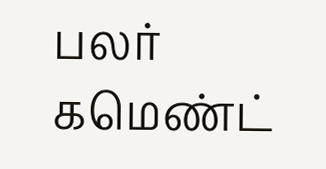பலர் கமெண்ட்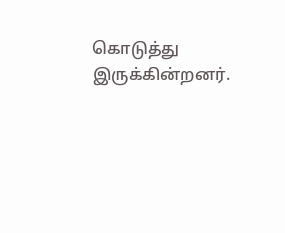கொடுத்து இருக்கின்றனர்.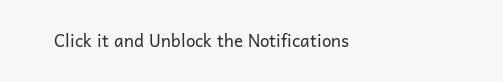Click it and Unblock the Notifications